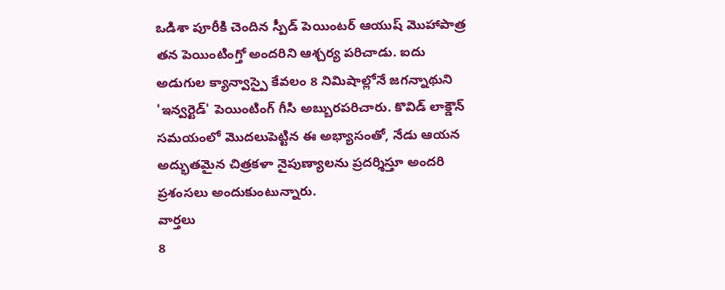ఒడిశా పూరీకి చెందిన స్పీడ్ పెయింటర్ ఆయుష్ మొహాపాత్ర తన పెయింటింగ్తో అందరిని ఆశ్చర్య పరిచాడు. ఐదు అడుగుల క్యాన్వాస్పై కేవలం 8 నిమిషాల్లోనే జగన్నాథుని 'ఇన్వర్టెడ్' పెయింటింగ్ గీసి అబ్బురపరిచారు. కొవిడ్ లాక్డౌన్ సమయంలో మొదలుపెట్టిన ఈ అభ్యాసంతో, నేడు ఆయన అద్భుతమైన చిత్రకళా నైపుణ్యాలను ప్రదర్శిస్తూ అందరి ప్రశంసలు అందుకుంటున్నారు.
వార్తలు
8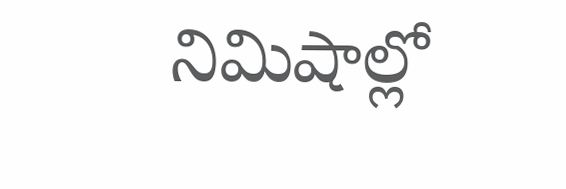నిమిషాల్లో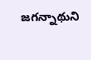జగన్నాథుని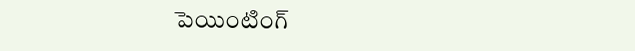పెయింటింగ్